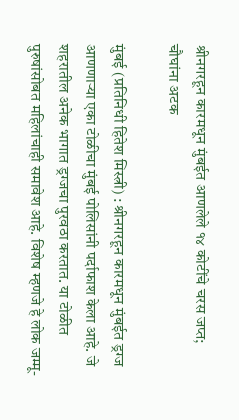श्रीनगरहून कारमधून मुंबईत आणलेले १४ कोटींचे चरस जप्त; चौघांना अटक

मुंबई (प्रतिनिधी हितेश मिस्त्री) : श्रीनगरहून कारमधून मुंबईत ड्रग्ज आणणाऱ्या एका टोळीचा मुंबई पोलिसांनी पर्दाफाश केला आहे. जे शहरातील अनेक भागात ड्रग्जचा पुरवठा करतात. या टोळीत पुरुषांसोबत महिलांचाही समावेश आहे. विशेष म्हणजे हे लोक जम्मू-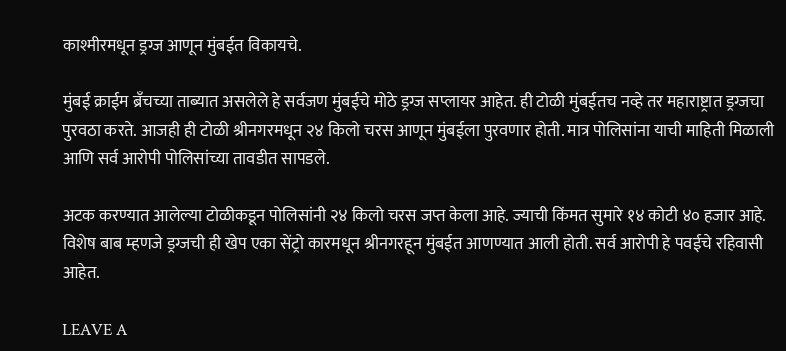काश्मीरमधून ड्रग्ज आणून मुंबईत विकायचे.

मुंबई क्राईम ब्रँचच्या ताब्यात असलेले हे सर्वजण मुंबईचे मोठे ड्रग्ज सप्लायर आहेत. ही टोळी मुंबईतच नव्हे तर महाराष्ट्रात ड्रग्जचा पुरवठा करते. आजही ही टोळी श्रीनगरमधून २४ किलो चरस आणून मुंबईला पुरवणार होती. मात्र पोलिसांना याची माहिती मिळाली आणि सर्व आरोपी पोलिसांच्या तावडीत सापडले.

अटक करण्यात आलेल्या टोळीकडून पोलिसांनी २४ किलो चरस जप्त केला आहे. ज्याची किंमत सुमारे १४ कोटी ४० हजार आहे. विशेष बाब म्हणजे ड्रग्जची ही खेप एका सेंट्रो कारमधून श्रीनगरहून मुंबईत आणण्यात आली होती. सर्व आरोपी हे पवईचे रहिवासी आहेत.

LEAVE A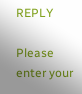REPLY

Please enter your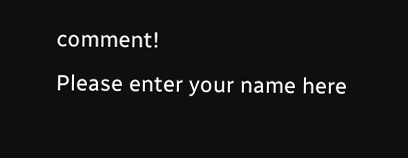comment!
Please enter your name here